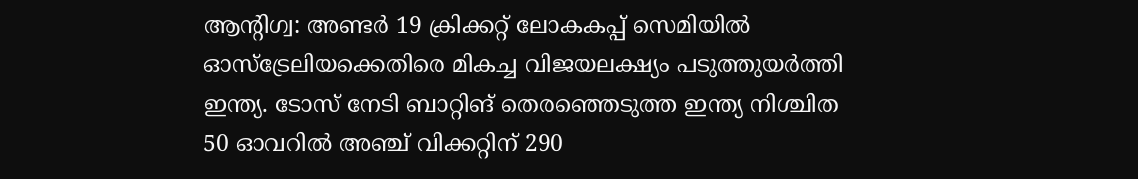ആന്റിഗ്വ: അണ്ടർ 19 ക്രിക്കറ്റ് ലോകകപ്പ് സെമിയിൽ ഓസ്ട്രേലിയക്കെതിരെ മികച്ച വിജയലക്ഷ്യം പടുത്തുയർത്തി ഇന്ത്യ. ടോസ് നേടി ബാറ്റിങ് തെരഞ്ഞെടുത്ത ഇന്ത്യ നിശ്ചിത 50 ഓവറിൽ അഞ്ച് വിക്കറ്റിന് 290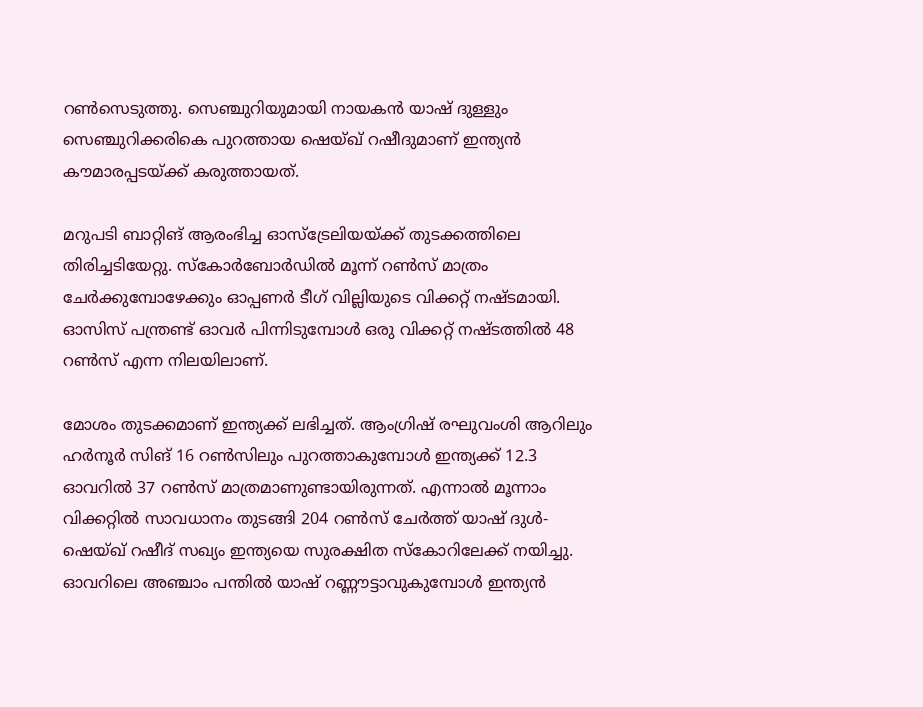റൺസെടുത്തു. സെഞ്ചുറിയുമായി നായകൻ യാഷ് ദുള്ളും സെഞ്ചുറിക്കരികെ പുറത്തായ ഷെയ്ഖ് റഷീദുമാണ് ഇന്ത്യൻ കൗമാരപ്പടയ്ക്ക് കരുത്തായത്.

മറുപടി ബാറ്റിങ് ആരംഭിച്ച ഓസ്‌ട്രേലിയയ്ക്ക് തുടക്കത്തിലെ തിരിച്ചടിയേറ്റു. സ്‌കോർബോർഡിൽ മൂന്ന് റൺസ് മാത്രം ചേർക്കുമ്പോഴേക്കും ഓപ്പണർ ടീഗ് വില്ലിയുടെ വിക്കറ്റ് നഷ്ടമായി. ഓസിസ് പന്ത്രണ്ട് ഓവർ പിന്നിടുമ്പോൾ ഒരു വിക്കറ്റ് നഷ്ടത്തിൽ 48 റൺസ് എന്ന നിലയിലാണ്.

മോശം തുടക്കമാണ് ഇന്ത്യക്ക് ലഭിച്ചത്. ആംഗ്രിഷ് രഘുവംശി ആറിലും ഹർനൂർ സിങ് 16 റൺസിലും പുറത്താകുമ്പോൾ ഇന്ത്യക്ക് 12.3 ഓവറിൽ 37 റൺസ് മാത്രമാണുണ്ടായിരുന്നത്. എന്നാൽ മൂന്നാം വിക്കറ്റിൽ സാവധാനം തുടങ്ങി 204 റൺസ് ചേർത്ത് യാഷ് ദുൾ- ഷെയ്ഖ് റഷീദ് സഖ്യം ഇന്ത്യയെ സുരക്ഷിത സ്‌കോറിലേക്ക് നയിച്ചു. ഓവറിലെ അഞ്ചാം പന്തിൽ യാഷ് റണ്ണൗട്ടാവുകുമ്പോൾ ഇന്ത്യൻ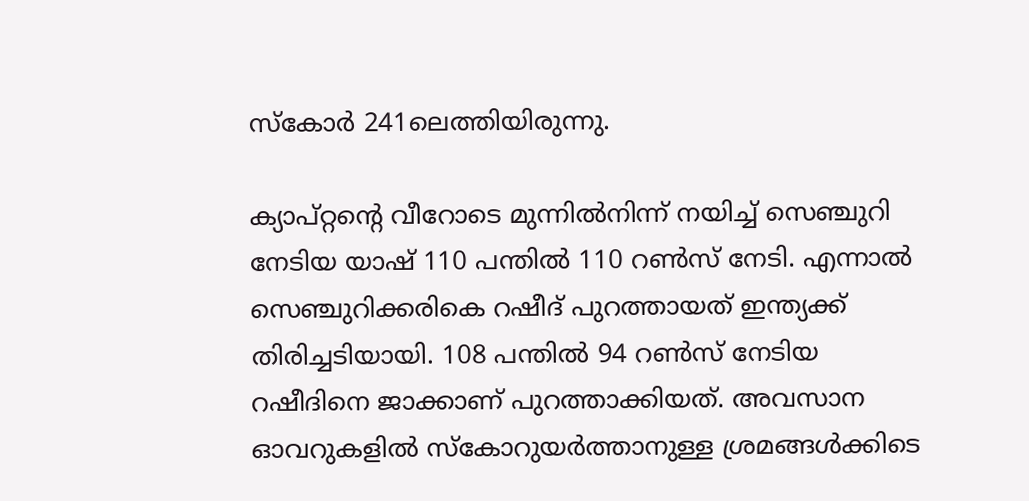സ്‌കോർ 241ലെത്തിയിരുന്നു.

ക്യാപ്റ്റന്റെ വീറോടെ മുന്നിൽനിന്ന് നയിച്ച് സെഞ്ചുറി നേടിയ യാഷ് 110 പന്തിൽ 110 റൺസ് നേടി. എന്നാൽ സെഞ്ചുറിക്കരികെ റഷീദ് പുറത്തായത് ഇന്ത്യക്ക് തിരിച്ചടിയായി. 108 പന്തിൽ 94 റൺസ് നേടിയ റഷീദിനെ ജാക്കാണ് പുറത്താക്കിയത്. അവസാന ഓവറുകളിൽ സ്‌കോറുയർത്താനുള്ള ശ്രമങ്ങൾക്കിടെ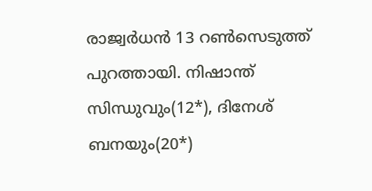രാജ്വർധൻ 13 റൺസെടുത്ത് പുറത്തായി. നിഷാന്ത് സിന്ധുവും(12*), ദിനേശ് ബനയും(20*)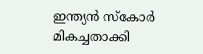ഇന്ത്യൻ സ്‌കോർ മികച്ചതാക്കി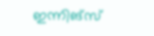ഇന്നിങ്സ്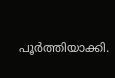പൂർത്തിയാക്കി.